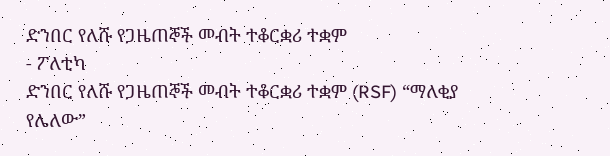ድንበር የለሹ የጋዜጠኞች መብት ተቆርቋሪ ተቋም
- ፖለቲካ
ድንበር የለሹ የጋዜጠኞች መብት ተቆርቋሪ ተቋም (RSF) “ማለቂያ የሌለው”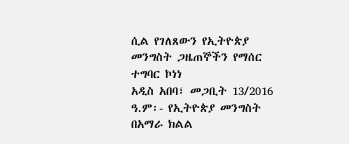ሲል የገለጸውን የኢትዮጵያ መንግስት ጋዜጠኞችን የማሰር ተግባር ኮነነ
አዲስ አበባ፣ መጋቢት 13/2016 ዓ.ም፡- የኢትዮጵያ መንግስት በአማራ ክልል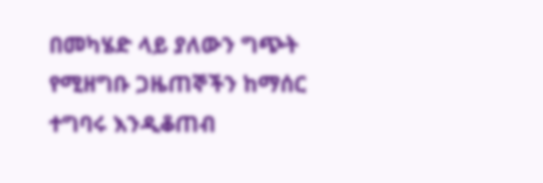በመካሄድ ላይ ያለውን ግጭት የሚዘግቡ ጋዜጠኞችን ከማሰር ተግባሩ እንዲቆጠብ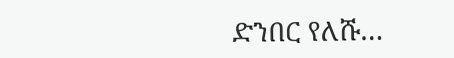ድንበር የለሹ…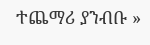ተጨማሪ ያንብቡ »